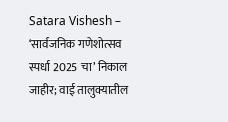Satara Vishesh – ‘सार्वजनिक गणेशोत्सव स्पर्धा 2025 चा’ निकाल जाहीर; वाई तालुक्यातील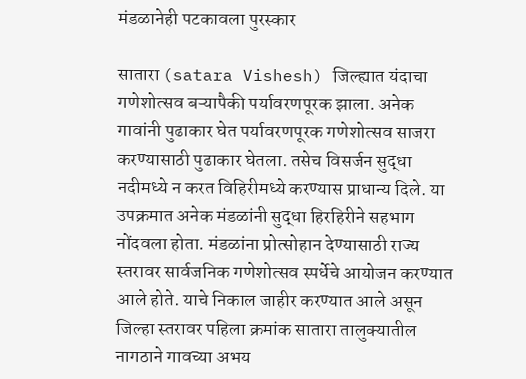मंडळानेही पटकावला पुरस्कार

सातारा (satara Vishesh) जिल्ह्यात यंदाचा गणेशोत्सव बऱ्यापैकी पर्यावरणपूरक झाला. अनेक गावांनी पुढाकार घेत पर्यावरणपूरक गणेशोत्सव साजरा करण्यासाठी पुढाकार घेतला. तसेच विसर्जन सुद्धा नदीमध्ये न करत विहिरीमध्ये करण्यास प्राधान्य दिले. या उपक्रमात अनेक मंडळांनी सुद्धा हिरहिरीने सहभाग नोंदवला होता. मंडळांना प्रोत्सोहान देण्यासाठी राज्य स्तरावर सार्वजनिक गणेशोत्सव स्पर्धेचे आयोजन करण्यात आले होते. याचे निकाल जाहीर करण्यात आले असून जिल्हा स्तरावर पहिला क्रमांक सातारा तालुक्यातील नागठाने गावच्या अभय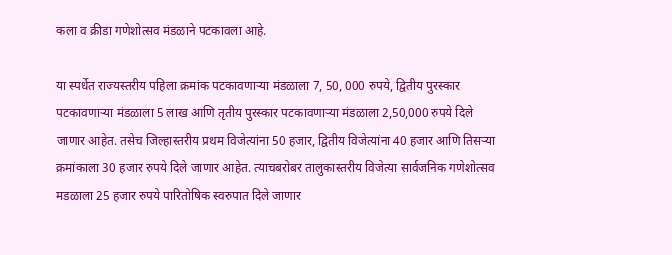कला व क्रीडा गणेशोत्सव मंडळाने पटकावला आहे.

या स्पर्धेत राज्यस्तरीय पहिला क्रमांक पटकावणाऱ्या मंडळाला 7, 50, 000 रुपये, द्वितीय पुरस्कार पटकावणाऱ्या मंडळाला 5 लाख आणि तृतीय पुरस्कार पटकावणाऱ्या मंडळाला 2,50,000 रुपये दिले जाणार आहेत. तसेच जिल्हास्तरीय प्रथम विजेत्यांना 50 हजार, द्वितीय विजेत्यांना 40 हजार आणि तिसऱ्या क्रमांकाला 30 हजार रुपये दिले जाणार आहेत. त्याचबरोबर तालुकास्तरीय विजेत्या सार्वजनिक गणेशोत्सव मडळाला 25 हजार रुपये पारितोषिक स्वरुपात दिले जाणार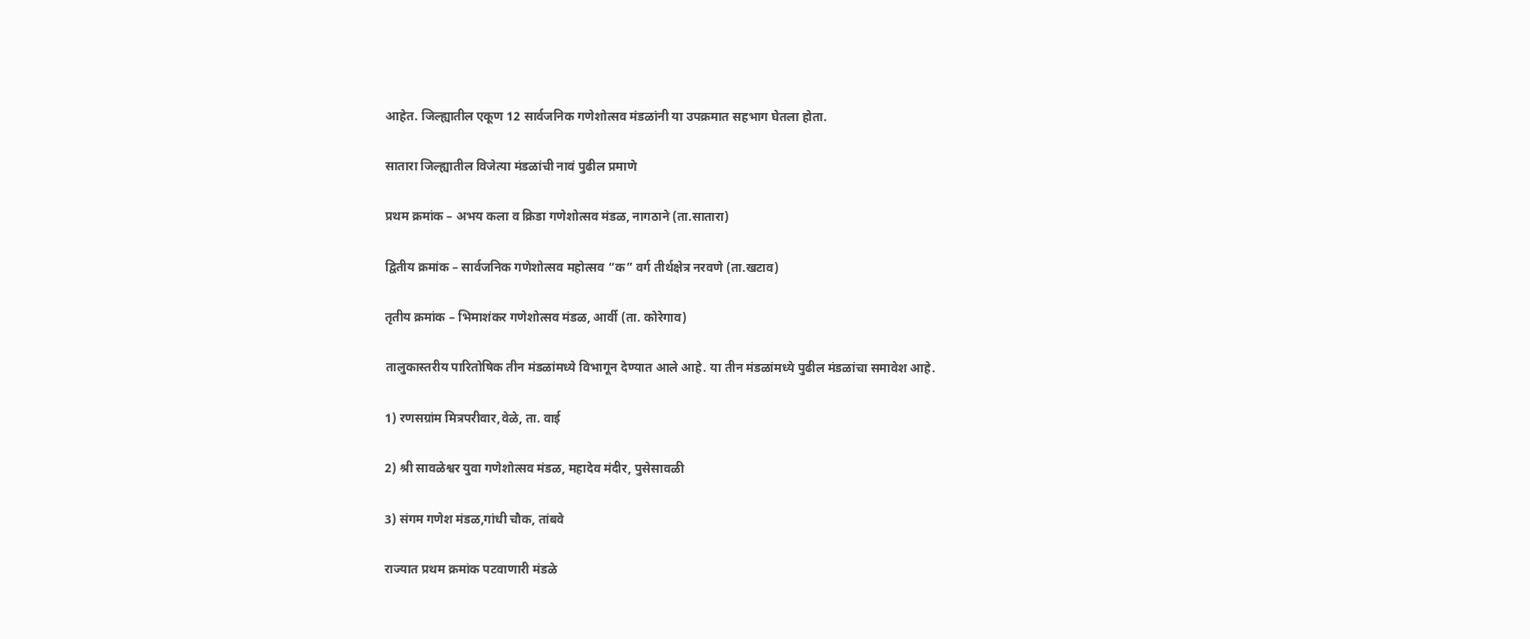आहेत. जिल्ह्यातील एकूण 12 सार्वजनिक गणेशोत्सव मंडळांनी या उपक्रमात सहभाग घेतला होता.

सातारा जिल्ह्यातील विजेत्या मंडळांची नावं पुढील प्रमाणे

प्रथम क्रमांक – अभय कला व क्रिडा गणेशोत्सव मंडळ, नागठाने (ता.सातारा)

द्वितीय क्रमांक – सार्वजनिक गणेशोत्सव महोत्सव “क” वर्ग तीर्थक्षेत्र नरवणे (ता.खटाव)

तृतीय क्रमांक – भिमाशंकर गणेशोत्सव मंडळ, आर्वी (ता. कोरेगाव)

तालुकास्तरीय पारितोषिक तीन मंडळांमध्ये विभागून देण्यात आले आहे. या तीन मंडळांमध्ये पुढील मंडळांचा समावेश आहे.

1) रणसग्रांम मित्रपरीवार,वेळे, ता. वाई

2) श्री सावळेश्वर युवा गणेशोत्सव मंडळ, महादेव मंदीर, पुसेसावळी

3) संगम गणेश मंडळ,गांधी चौक, तांबवे

राज्यात प्रथम क्रमांक पटवाणारी मंडळे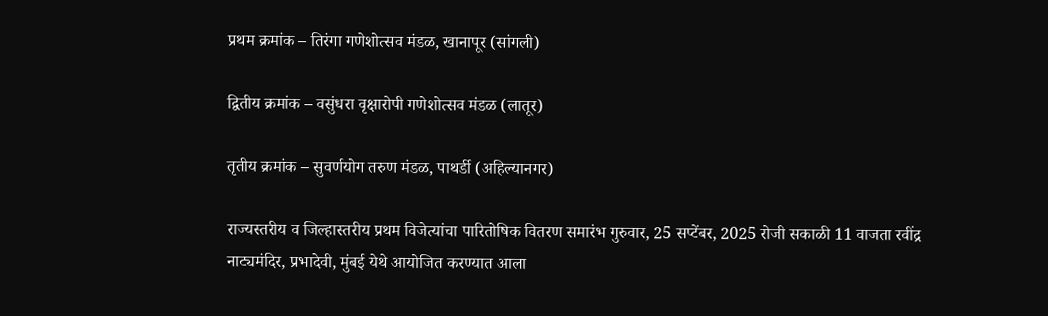प्रथम क्रमांक – तिरंगा गणेशोत्सव मंडळ, खानापूर (सांगली)

द्वितीय क्रमांक – वसुंधरा वृक्षारोपी गणेशोत्सव मंडळ (लातूर)

तृतीय क्रमांक – सुवर्णयोग तरुण मंडळ, पाथर्डी (अहिल्यानगर)

राज्यस्तरीय व जिल्हास्तरीय प्रथम विजेत्यांचा पारितोषिक वितरण समारंभ गुरुवार, 25 सप्टेंबर, 2025 रोजी सकाळी 11 वाजता रवींद्र नाट्यमंदिर, प्रभादेवी, मुंबई येथे आयोजित करण्यात आला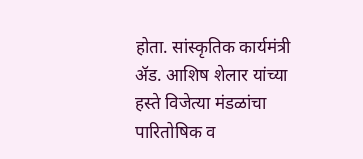होता. सांस्कृतिक कार्यमंत्री ॲड. आशिष शेलार यांच्या हस्ते विजेत्या मंडळांचा पारितोषिक व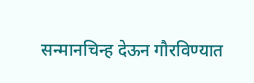सन्मानचिन्ह देऊन गौरविण्यात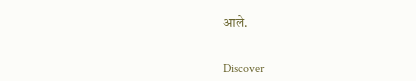आले.


Discover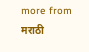more from मराठी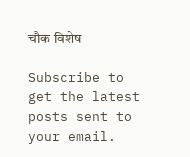चौक विशेष

Subscribe to get the latest posts sent to your email.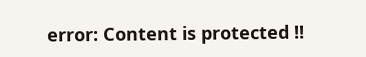error: Content is protected !!